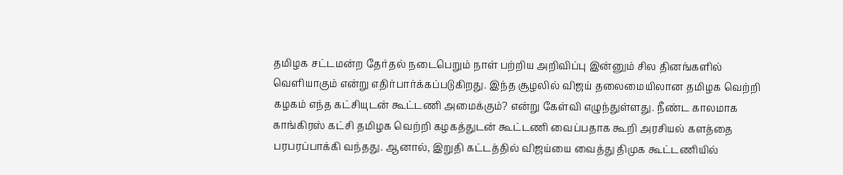தமிழக சட்டமன்ற தேர்தல் நடைபெறும் நாள் பற்றிய அறிவிப்பு இன்னும் சில தினங்களில் வெளியாகும் என்று எதிர்பார்க்கப்படுகிறது. இந்த சூழலில் விஜய் தலைமையிலான தமிழக வெற்றி கழகம் எந்த கட்சியுடன் கூட்டணி அமைக்கும்? என்று கேள்வி எழுந்துள்ளது. நீண்ட காலமாக காங்கிரஸ் கட்சி தமிழக வெற்றி கழகத்துடன் கூட்டணி வைப்பதாக கூறி அரசியல் களத்தை பரபரப்பாக்கி வந்தது. ஆனால், இறுதி கட்டத்தில் விஜய்யை வைத்து திமுக கூட்டணியில்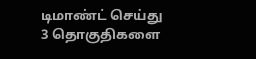டிமாண்ட் செய்து 3 தொகுதிகளை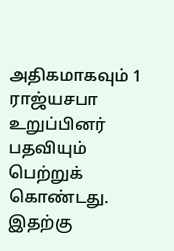அதிகமாகவும் 1 ராஜ்யசபா உறுப்பினர் பதவியும் பெற்றுக் கொண்டது. இதற்கு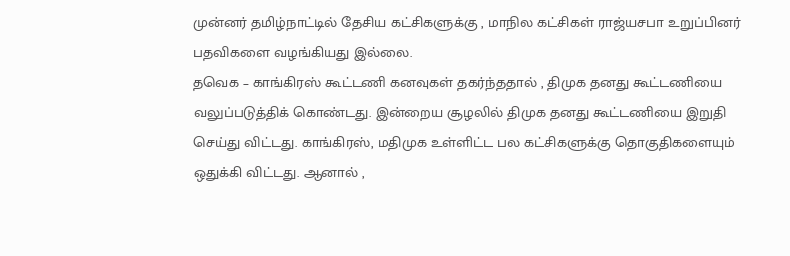முன்னர் தமிழ்நாட்டில் தேசிய கட்சிகளுக்கு , மாநில கட்சிகள் ராஜ்யசபா உறுப்பினர் பதவிகளை வழங்கியது இல்லை.
தவெக – காங்கிரஸ் கூட்டணி கனவுகள் தகர்ந்ததால் , திமுக தனது கூட்டணியை வலுப்படுத்திக் கொண்டது. இன்றைய சூழலில் திமுக தனது கூட்டணியை இறுதி செய்து விட்டது. காங்கிரஸ், மதிமுக உள்ளிட்ட பல கட்சிகளுக்கு தொகுதிகளையும் ஒதுக்கி விட்டது. ஆனால் ,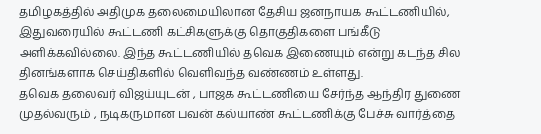தமிழகத்தில் அதிமுக தலைமையிலான தேசிய ஜனநாயக கூட்டணியில், இதுவரையில் கூட்டணி கட்சிகளுக்கு தொகுதிகளை பங்கீடு அளிக்கவில்லை. இந்த கூட்டணியில் தவெக இணையும் என்று கடந்த சில தினங்களாக செய்திகளில் வெளிவந்த வண்ணம் உள்ளது.
தவெக தலைவர் விஜய்யுடன் , பாஜக கூட்டணியை சேர்ந்த ஆந்திர துணை முதல்வரும் , நடிகருமான பவன் கல்யாண் கூட்டணிக்கு பேச்சு வார்த்தை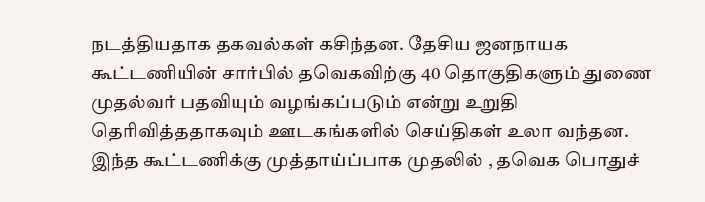நடத்தியதாக தகவல்கள் கசிந்தன. தேசிய ஜனநாயக கூட்டணியின் சார்பில் தவெகவிற்கு 40 தொகுதிகளும் துணை முதல்வர் பதவியும் வழங்கப்படும் என்று உறுதி தெரிவித்ததாகவும் ஊடகங்களில் செய்திகள் உலா வந்தன.
இந்த கூட்டணிக்கு முத்தாய்ப்பாக முதலில் , தவெக பொதுச்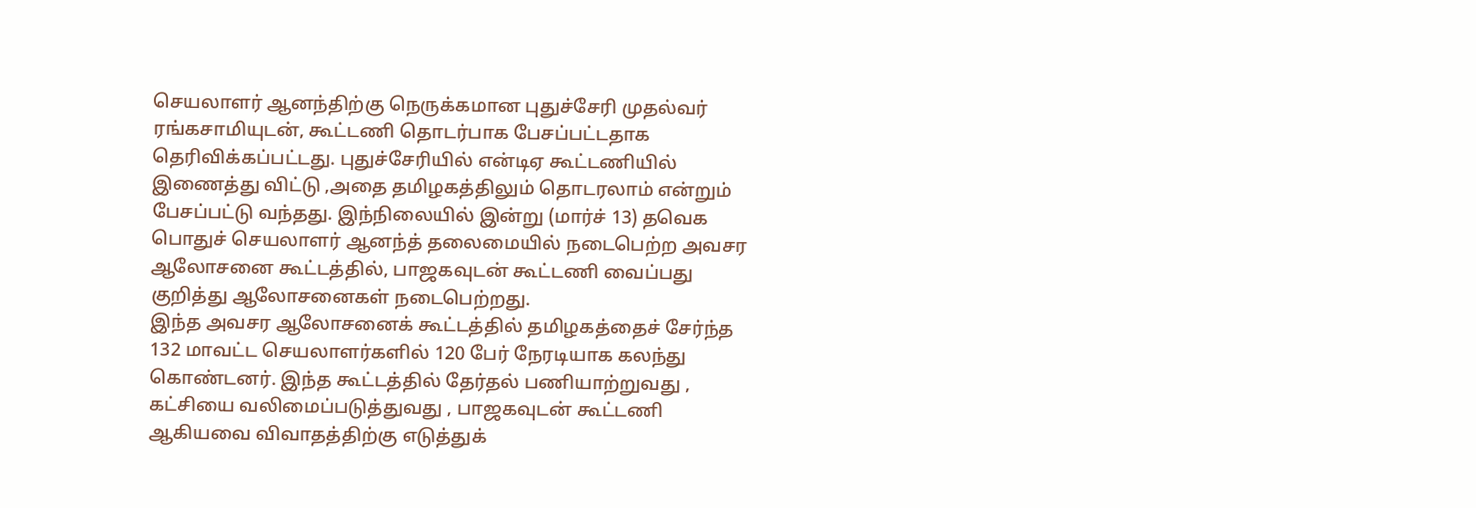செயலாளர் ஆனந்திற்கு நெருக்கமான புதுச்சேரி முதல்வர் ரங்கசாமியுடன், கூட்டணி தொடர்பாக பேசப்பட்டதாக தெரிவிக்கப்பட்டது. புதுச்சேரியில் என்டிஏ கூட்டணியில் இணைத்து விட்டு ,அதை தமிழகத்திலும் தொடரலாம் என்றும் பேசப்பட்டு வந்தது. இந்நிலையில் இன்று (மார்ச் 13) தவெக பொதுச் செயலாளர் ஆனந்த் தலைமையில் நடைபெற்ற அவசர ஆலோசனை கூட்டத்தில், பாஜகவுடன் கூட்டணி வைப்பது குறித்து ஆலோசனைகள் நடைபெற்றது.
இந்த அவசர ஆலோசனைக் கூட்டத்தில் தமிழகத்தைச் சேர்ந்த 132 மாவட்ட செயலாளர்களில் 120 பேர் நேரடியாக கலந்து கொண்டனர். இந்த கூட்டத்தில் தேர்தல் பணியாற்றுவது , கட்சியை வலிமைப்படுத்துவது , பாஜகவுடன் கூட்டணி ஆகியவை விவாதத்திற்கு எடுத்துக்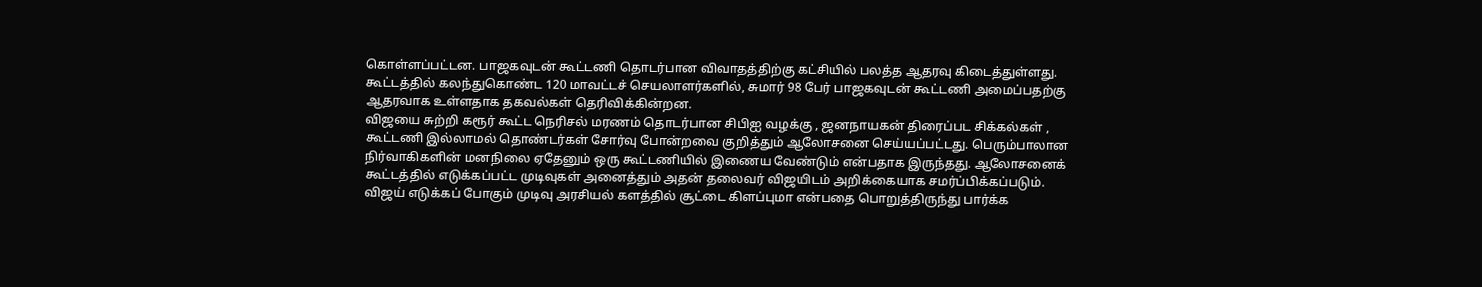கொள்ளப்பட்டன. பாஜகவுடன் கூட்டணி தொடர்பான விவாதத்திற்கு கட்சியில் பலத்த ஆதரவு கிடைத்துள்ளது. கூட்டத்தில் கலந்துகொண்ட 120 மாவட்டச் செயலாளர்களில், சுமார் 98 பேர் பாஜகவுடன் கூட்டணி அமைப்பதற்கு ஆதரவாக உள்ளதாக தகவல்கள் தெரிவிக்கின்றன.
விஜயை சுற்றி கரூர் கூட்ட நெரிசல் மரணம் தொடர்பான சிபிஐ வழக்கு , ஜனநாயகன் திரைப்பட சிக்கல்கள் , கூட்டணி இல்லாமல் தொண்டர்கள் சோர்வு போன்றவை குறித்தும் ஆலோசனை செய்யப்பட்டது. பெரும்பாலான நிர்வாகிகளின் மனநிலை ஏதேனும் ஒரு கூட்டணியில் இணைய வேண்டும் என்பதாக இருந்தது. ஆலோசனைக் கூட்டத்தில் எடுக்கப்பட்ட முடிவுகள் அனைத்தும் அதன் தலைவர் விஜயிடம் அறிக்கையாக சமர்ப்பிக்கப்படும். விஜய் எடுக்கப் போகும் முடிவு அரசியல் களத்தில் சூட்டை கிளப்புமா என்பதை பொறுத்திருந்து பார்க்க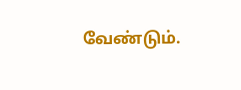வேண்டும்.